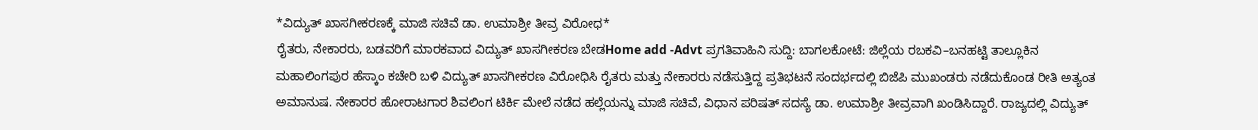*ವಿದ್ಯುತ್ ಖಾಸಗೀಕರಣಕ್ಕೆ ಮಾಜಿ ಸಚಿವೆ ಡಾ. ಉಮಾಶ್ರೀ ತೀವ್ರ ವಿರೋಧ*
ರೈತರು, ನೇಕಾರರು, ಬಡವರಿಗೆ ಮಾರಕವಾದ ವಿದ್ಯುತ್ ಖಾಸಗೀಕರಣ ಬೇಡHome add -Advt ಪ್ರಗತಿವಾಹಿನಿ ಸುದ್ದಿ: ಬಾಗಲಕೋಟೆ: ಜಿಲ್ಲೆಯ ರಬಕವಿ–ಬನಹಟ್ಟಿ ತಾಲ್ಲೂಕಿನ ಮಹಾಲಿಂಗಪುರ ಹೆಸ್ಕಾಂ ಕಚೇರಿ ಬಳಿ ವಿದ್ಯುತ್ ಖಾಸಗೀಕರಣ ವಿರೋಧಿಸಿ ರೈತರು ಮತ್ತು ನೇಕಾರರು ನಡೆಸುತ್ತಿದ್ದ ಪ್ರತಿಭಟನೆ ಸಂದರ್ಭದಲ್ಲಿ ಬಿಜೆಪಿ ಮುಖಂಡರು ನಡೆದುಕೊಂಡ ರೀತಿ ಅತ್ಯಂತ ಅಮಾನುಷ. ನೇಕಾರರ ಹೋರಾಟಗಾರ ಶಿವಲಿಂಗ ಟಿರ್ಕಿ ಮೇಲೆ ನಡೆದ ಹಲ್ಲೆಯನ್ನು ಮಾಜಿ ಸಚಿವೆ, ವಿಧಾನ ಪರಿಷತ್ ಸದಸ್ಯೆ ಡಾ. ಉಮಾಶ್ರೀ ತೀವ್ರವಾಗಿ ಖಂಡಿಸಿದ್ದಾರೆ. ರಾಜ್ಯದಲ್ಲಿ ವಿದ್ಯುತ್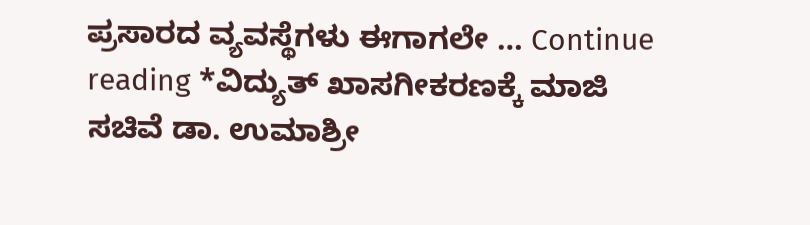ಪ್ರಸಾರದ ವ್ಯವಸ್ಥೆಗಳು ಈಗಾಗಲೇ … Continue reading *ವಿದ್ಯುತ್ ಖಾಸಗೀಕರಣಕ್ಕೆ ಮಾಜಿ ಸಚಿವೆ ಡಾ. ಉಮಾಶ್ರೀ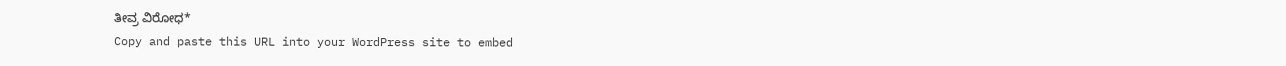ತೀವ್ರ ವಿರೋಧ*
Copy and paste this URL into your WordPress site to embed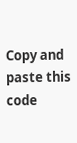Copy and paste this code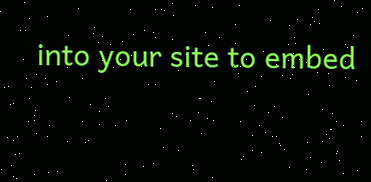into your site to embed